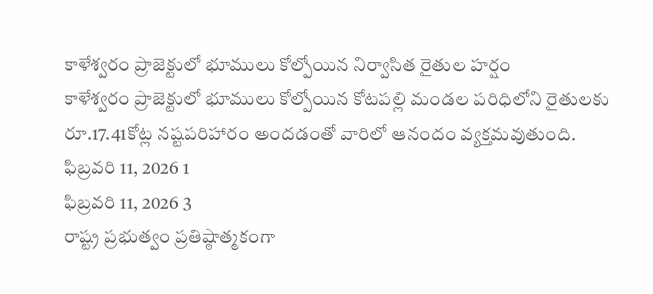కాళేశ్వరం ప్రాజెక్టులో భూములు కోల్పోయిన నిర్వాసిత రైతుల హర్షం
కాళేశ్వరం ప్రాజెక్టులో భూములు కోల్పోయిన కోటపల్లి మండల పరిధిలోని రైతులకు రూ.17.41కోట్ల నష్టపరిహారం అందడంతో వారిలో ఆనందం వ్యక్తమవుతుంది.
ఫిబ్రవరి 11, 2026 1
ఫిబ్రవరి 11, 2026 3
రాష్ట్ర ప్రభుత్వం ప్రతిష్ఠాత్మకంగా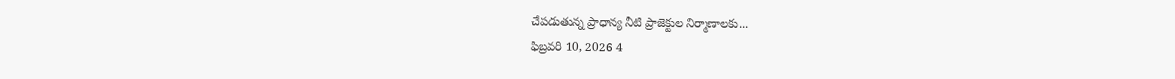చేపడుతున్న ప్రాధాన్య నీటి ప్రాజెక్టుల నిర్మాణాలకు...
ఫిబ్రవరి 10, 2026 4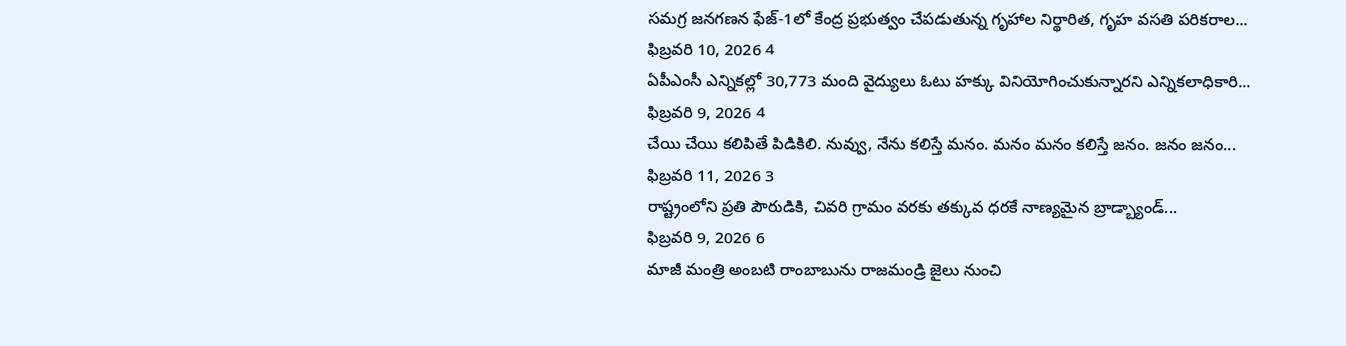సమగ్ర జనగణన ఫేజ్-1లో కేంద్ర ప్రభుత్వం చేపడుతున్న గృహాల నిర్థారిత, గృహ వసతి పరికరాల...
ఫిబ్రవరి 10, 2026 4
ఏపీఎంసీ ఎన్నికల్లో 30,773 మంది వైద్యులు ఓటు హక్కు వినియోగించుకున్నారని ఎన్నికలాధికారి...
ఫిబ్రవరి 9, 2026 4
చేయి చేయి కలిపితే పిడికిలి. నువ్వు, నేను కలిస్తే మనం. మనం మనం కలిస్తే జనం. జనం జనం...
ఫిబ్రవరి 11, 2026 3
రాష్ట్రంలోని ప్రతి పౌరుడికి, చివరి గ్రామం వరకు తక్కువ ధరకే నాణ్యమైన బ్రాడ్బ్యాండ్...
ఫిబ్రవరి 9, 2026 6
మాజీ మంత్రి అంబటి రాంబాబును రాజమండ్రి జైలు నుంచి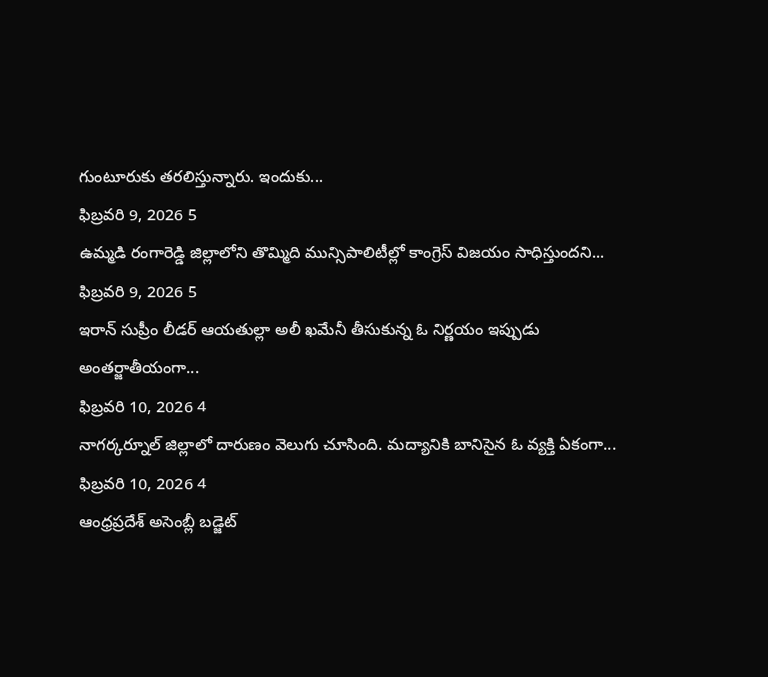గుంటూరుకు తరలిస్తున్నారు. ఇందుకు...
ఫిబ్రవరి 9, 2026 5
ఉమ్మడి రంగారెడ్డి జిల్లాలోని తొమ్మిది మున్సిపాలిటీల్లో కాంగ్రెస్ విజయం సాధిస్తుందని...
ఫిబ్రవరి 9, 2026 5
ఇరాన్ సుప్రీం లీడర్ ఆయతుల్లా అలీ ఖమేనీ తీసుకున్న ఓ నిర్ణయం ఇప్పుడు అంతర్జాతీయంగా...
ఫిబ్రవరి 10, 2026 4
నాగర్కర్నూల్ జిల్లాలో దారుణం వెలుగు చూసింది. మద్యానికి బానిసైన ఓ వ్యక్తి ఏకంగా...
ఫిబ్రవరి 10, 2026 4
ఆంధ్రప్రదేశ్ అసెంబ్లీ బడ్జెట్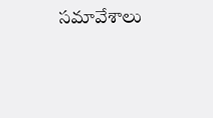సమావేశాలు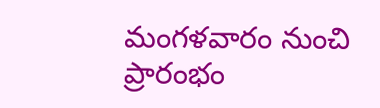మంగళవారం నుంచి ప్రారంభం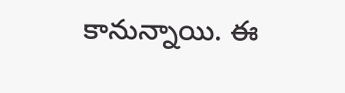కానున్నాయి. ఈ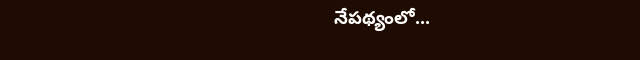నేపథ్యంలో...